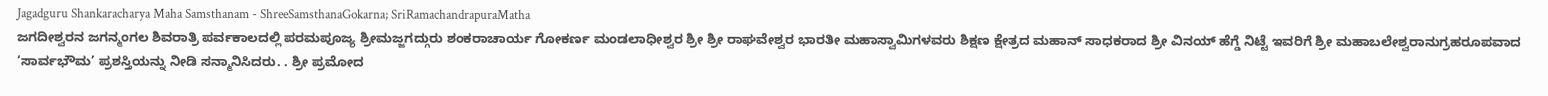Jagadguru Shankaracharya Maha Samsthanam - ShreeSamsthanaGokarna; SriRamachandrapuraMatha
ಜಗದೀಶ್ವರನ ಜಗನ್ಮಂಗಲ ಶಿವರಾತ್ರಿ ಪರ್ವಕಾಲದಲ್ಲಿ ಪರಮಪೂಜ್ಯ ಶ್ರೀಮಜ್ಜಗದ್ಗುರು ಶಂಕರಾಚಾರ್ಯ ಗೋಕರ್ಣ ಮಂಡಲಾಧೀಶ್ವರ ಶ್ರೀ ಶ್ರೀ ರಾಘವೇಶ್ವರ ಭಾರತೀ ಮಹಾಸ್ವಾಮಿಗಳವರು ಶಿಕ್ಷಣ ಕ್ಷೇತ್ರದ ಮಹಾನ್ ಸಾಧಕರಾದ ಶ್ರೀ ವಿನಯ್ ಹೆಗ್ಡೆ ನಿಟ್ಟೆ ಇವರಿಗೆ ಶ್ರೀ ಮಹಾಬಲೇಶ್ವರಾನುಗ್ರಹರೂಪವಾದ ‘ಸಾರ್ವಭೌಮ’ ಪ್ರಶಸ್ತಿಯನ್ನು ನೀಡಿ ಸನ್ಮಾನಿಸಿದರು. . ಶ್ರೀ ಪ್ರಮೋದ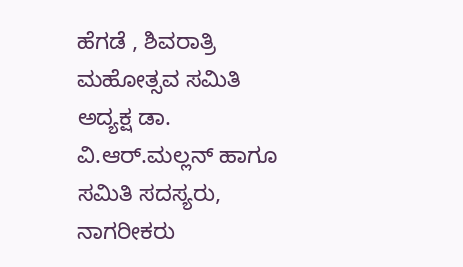ಹೆಗಡೆ , ಶಿವರಾತ್ರಿ ಮಹೋತ್ಸವ ಸಮಿತಿ ಅದ್ಯಕ್ಷ ಡಾ. ವಿ.ಆರ್.ಮಲ್ಲನ್ ಹಾಗೂ ಸಮಿತಿ ಸದಸ್ಯರು, ನಾಗರೀಕರು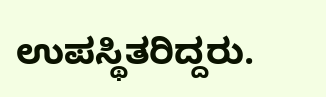ಉಪಸ್ಥಿತರಿದ್ದರು.